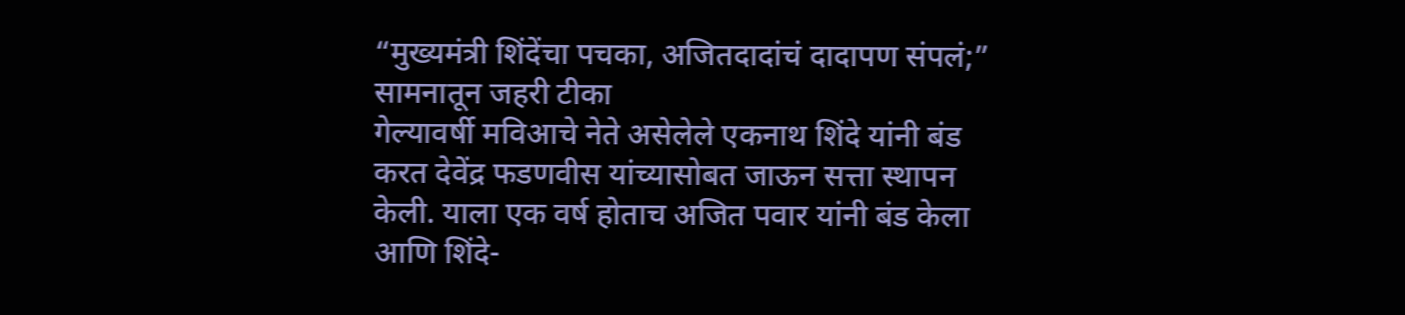“मुख्यमंत्री शिंदेंचा पचका, अजितदादांचं दादापण संपलं;” सामनातून जहरी टीका
गेल्यावर्षी मविआचे नेते असेलेले एकनाथ शिंदे यांनी बंड करत देवेंद्र फडणवीस यांच्यासोबत जाऊन सत्ता स्थापन केली. याला एक वर्ष होताच अजित पवार यांनी बंड केला आणि शिंदे-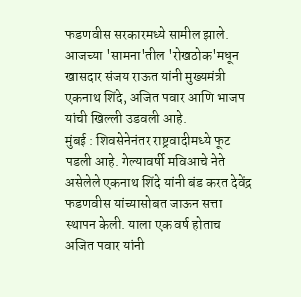फडणवीस सरकारमध्ये सामील झाले. आजच्या 'सामना'तील 'रोखठोक'मधून खासदार संजय राऊत यांनी मुख्यमंत्री एकनाथ शिंदे, अजित पवार आणि भाजप यांची खिल्ली उडवली आहे.
मुंबई : शिवसेनेनंतर राष्ट्रवादीमध्ये फूट पडली आहे. गेल्यावर्षी मविआचे नेते असेलेले एकनाथ शिंदे यांनी बंड करत देवेंद्र फडणवीस यांच्यासोबत जाऊन सत्ता स्थापन केली. याला एक वर्ष होताच अजित पवार यांनी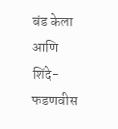बंड केला आणि शिंदे-फडणवीस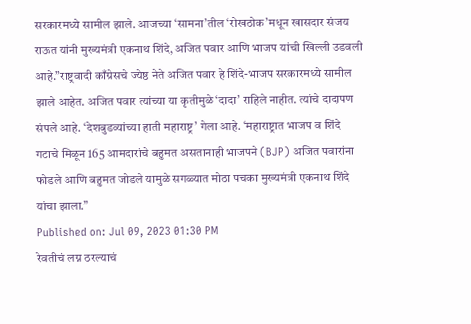सरकारमध्ये सामील झाले. आजच्या ‘सामना’तील ‘रोखठोक’मधून खासदार संजय राऊत यांनी मुख्यमंत्री एकनाथ शिंदे, अजित पवार आणि भाजप यांची खिल्ली उडवली आहे.”राष्ट्रवादी काँग्रेसचे ज्येष्ठ नेते अजित पवार हे शिंदे-भाजप सरकारमध्ये सामील झाले आहेत. अजित पवार त्यांच्या या कृतीमुळे ‘दादा’ राहिले नाहीत. त्यांचे दादापण संपले आहे. ‘देशबुडव्यांच्या हाती महाराष्ट्र’ गेला आहे. ‘महाराष्ट्रात भाजप व शिंदे गटाचे मिळून 165 आमदारांचे बहुमत असतानाही भाजपने (BJP) अजित पवारांना फोडले आणि बहुमत जोडले यामुळे सगळ्यात मोठा पचका मुख्यमंत्री एकनाथ शिंदे यांचा झाला.”
Published on: Jul 09, 2023 01:30 PM
रेवतीचं लग्न ठरल्याचं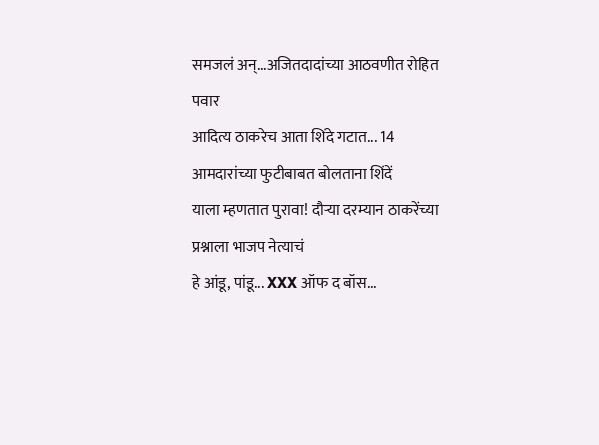समजलं अन्...अजितदादांच्या आठवणीत रोहित पवार
आदित्य ठाकरेच आता शिंदे गटात... 14 आमदारांच्या फुटीबाबत बोलताना शिंदें
याला म्हणतात पुरावा! दौऱ्या दरम्यान ठाकरेंच्या प्रश्नाला भाजप नेत्याचं
हे आंडू, पांडू... XXX ऑफ द बॉस...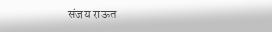संजय राऊत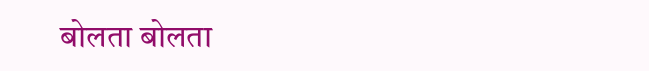बोलता बोलता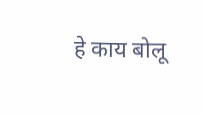हे काय बोलू